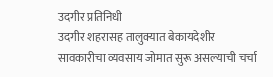उदगीर प्रतिनिधी
उदगीर शहरासह तालुक्यात बेकायदेशीर सावकारीचा व्यवसाय जोमात सुरू असल्याची चर्चा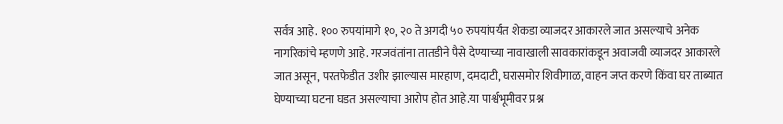सर्वत्र आहे. १०० रुपयांमागे १०, २० ते अगदी ५० रुपयांपर्यंत शेकडा व्याजदर आकारले जात असल्याचे अनेक नागरिकांचे म्हणणे आहे. गरजवंतांना तातडीने पैसे देण्याच्या नावाखाली सावकारांकडून अवाजवी व्याजदर आकारले जात असून, परतफेडीत उशीर झाल्यास मारहाण, दमदाटी, घरासमोर शिवीगाळ, वाहन जप्त करणे किंवा घर ताब्यात घेण्याच्या घटना घडत असल्याचा आरोप होत आहे.या पार्श्वभूमीवर प्रश्न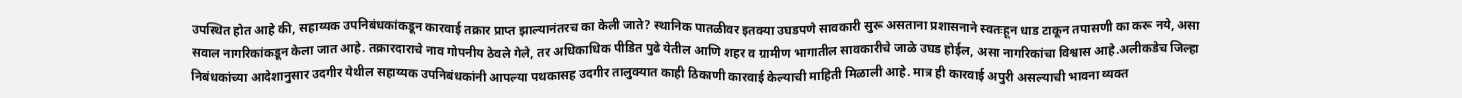उपस्थित होत आहे की, सहाय्यक उपनिबंधकांकडून कारवाई तक्रार प्राप्त झाल्यानंतरच का केली जाते? स्थानिक पातळीवर इतक्या उघडपणे सावकारी सुरू असताना प्रशासनाने स्वतःहून धाड टाकून तपासणी का करू नये, असा सवाल नागरिकांकडून केला जात आहे. तक्रारदाराचे नाव गोपनीय ठेवले गेले, तर अधिकाधिक पीडित पुढे येतील आणि शहर व ग्रामीण भागातील सावकारीचे जाळे उघड होईल, असा नागरिकांचा विश्वास आहे.अलीकडेच जिल्हा निबंधकांच्या आदेशानुसार उदगीर येथील सहाय्यक उपनिबंधकांनी आपल्या पथकासह उदगीर तालुक्यात काही ठिकाणी कारवाई केल्याची माहिती मिळाली आहे. मात्र ही कारवाई अपुरी असल्याची भावना व्यक्त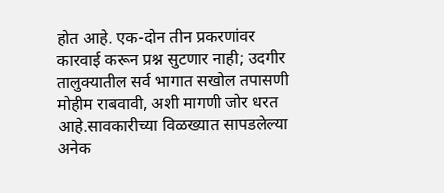होत आहे. एक-दोन तीन प्रकरणांवर कारवाई करून प्रश्न सुटणार नाही; उदगीर तालुक्यातील सर्व भागात सखोल तपासणी मोहीम राबवावी, अशी मागणी जोर धरत आहे.सावकारीच्या विळख्यात सापडलेल्या अनेक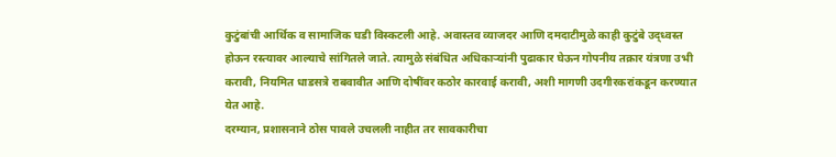कुटुंबांची आर्थिक व सामाजिक घडी विस्कटली आहे. अवास्तव व्याजदर आणि दमदाटीमुळे काही कुटुंबे उद्ध्वस्त होऊन रस्त्यावर आल्याचे सांगितले जाते. त्यामुळे संबंधित अधिकाऱ्यांनी पुढाकार घेऊन गोपनीय तक्रार यंत्रणा उभी करावी, नियमित धाडसत्रे राबवावीत आणि दोषींवर कठोर कारवाई करावी, अशी मागणी उदगीरकरांकडून करण्यात येत आहे.
दरम्यान, प्रशासनाने ठोस पावले उचलली नाहीत तर सावकारीचा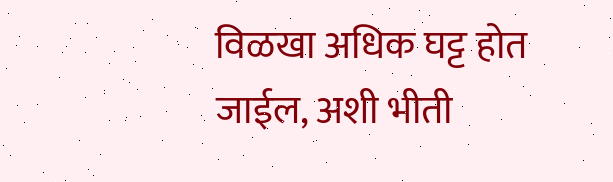विळखा अधिक घट्ट होत जाईल, अशी भीती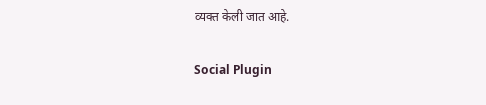व्यक्त केली जात आहे.

Social Plugin